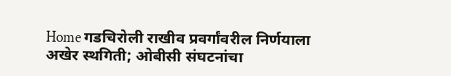Home गडचिरोली राखीव प्रवर्गांवरील निर्णयाला अखेर स्थगिती; ओबीसी संघटनांचा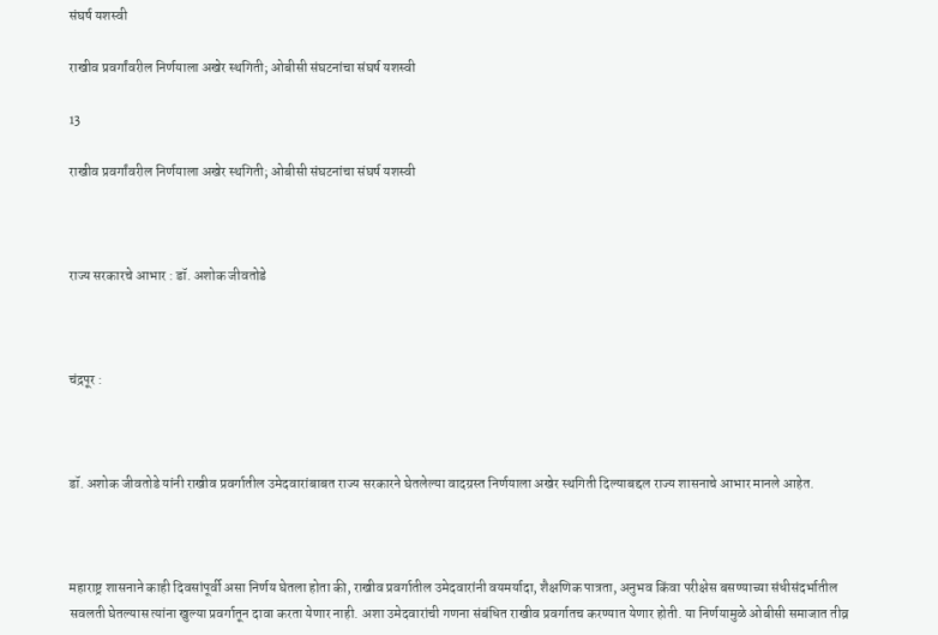संघर्ष यशस्वी

राखीव प्रवर्गांवरील निर्णयाला अखेर स्थगिती; ओबीसी संघटनांचा संघर्ष यशस्वी

13

राखीव प्रवर्गांवरील निर्णयाला अखेर स्थगिती; ओबीसी संघटनांचा संघर्ष यशस्वी



राज्य सरकारचे आभार : डॉ. अशोक जीवतोडे



चंद्रपूर :



डॉ. अशोक जीवतोडे यांनी राखीव प्रवर्गातील उमेदवारांबाबत राज्य सरकारने घेतलेल्या वादग्रस्त निर्णयाला अखेर स्थगिती दिल्याबद्दल राज्य शासनाचे आभार मानले आहेत.



महाराष्ट्र शासनाने काही दिवसांपूर्वी असा निर्णय घेतला होता की, राखीव प्रवर्गातील उमेदवारांनी वयमर्यादा, शैक्षणिक पात्रता, अनुभव किंवा परीक्षेस बसण्याच्या संधीसंदर्भातील सवलती घेतल्यास त्यांना खुल्या प्रवर्गातून दावा करता येणार नाही. अशा उमेदवारांची गणना संबंधित राखीव प्रवर्गातच करण्यात येणार होती. या निर्णयामुळे ओबीसी समाजात तीव्र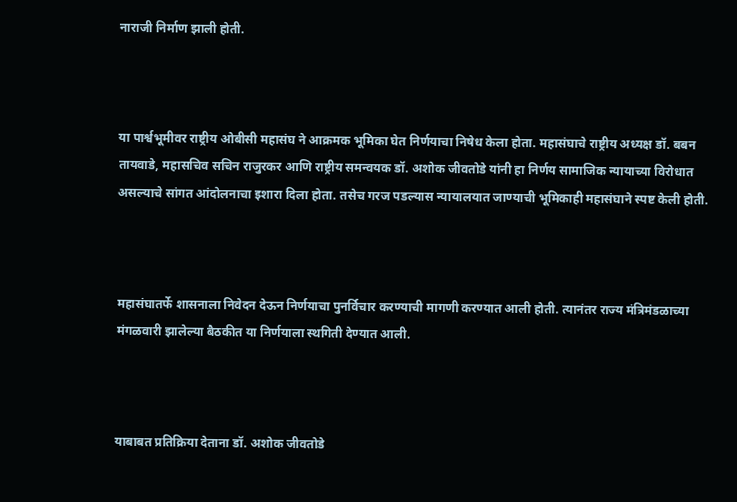नाराजी निर्माण झाली होती.



या पार्श्वभूमीवर राष्ट्रीय ओबीसी महासंघ ने आक्रमक भूमिका घेत निर्णयाचा निषेध केला होता. महासंघाचे राष्ट्रीय अध्यक्ष डॉ. बबन तायवाडे, महासचिव सचिन राजुरकर आणि राष्ट्रीय समन्वयक डॉ. अशोक जीवतोडे यांनी हा निर्णय सामाजिक न्यायाच्या विरोधात असल्याचे सांगत आंदोलनाचा इशारा दिला होता. तसेच गरज पडल्यास न्यायालयात जाण्याची भूमिकाही महासंघाने स्पष्ट केली होती.



महासंघातर्फे शासनाला निवेदन देऊन निर्णयाचा पुनर्विचार करण्याची मागणी करण्यात आली होती. त्यानंतर राज्य मंत्रिमंडळाच्या मंगळवारी झालेल्या बैठकीत या निर्णयाला स्थगिती देण्यात आली.



याबाबत प्रतिक्रिया देताना डॉ. अशोक जीवतोडे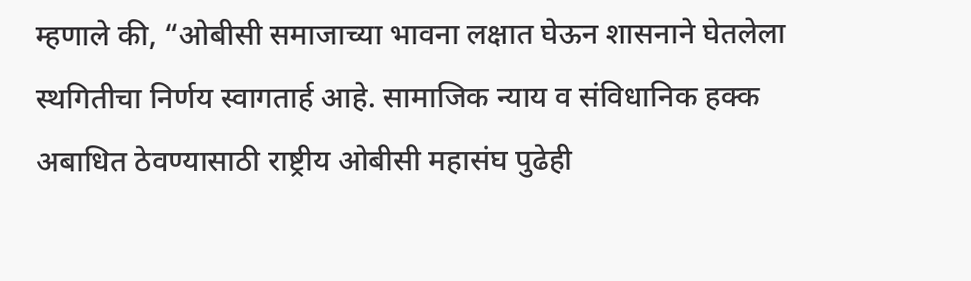म्हणाले की, “ओबीसी समाजाच्या भावना लक्षात घेऊन शासनाने घेतलेला स्थगितीचा निर्णय स्वागतार्ह आहे. सामाजिक न्याय व संविधानिक हक्क अबाधित ठेवण्यासाठी राष्ट्रीय ओबीसी महासंघ पुढेही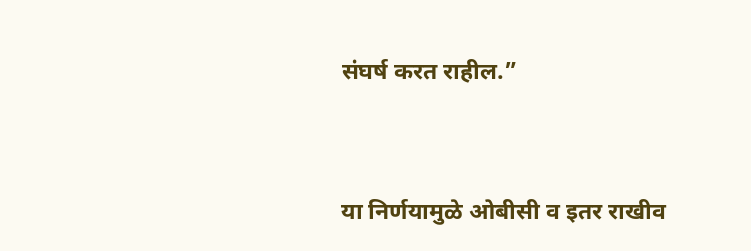संघर्ष करत राहील.”



या निर्णयामुळे ओबीसी व इतर राखीव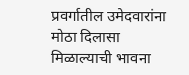प्रवर्गातील उमेदवारांना मोठा दिलासा मिळाल्याची भावना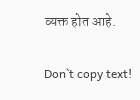व्यक्त होत आहे.

Don`t copy text!